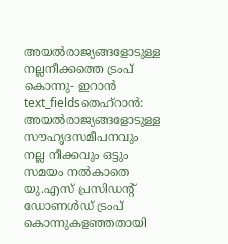അയൽരാജ്യങ്ങളോടുള്ള നല്ലനീക്കത്തെ ട്രംപ് കൊന്നു- ഇറാൻ
text_fieldsതെഹ്റാൻ: അയൽരാജ്യങ്ങളോടുള്ള സൗഹൃദസമീപനവും നല്ല നീക്കവും ഒട്ടും സമയം നൽകാതെ യു.എസ് പ്രസിഡന്റ് ഡോണൾഡ് ട്രംപ് കൊന്നുകളഞ്ഞതായി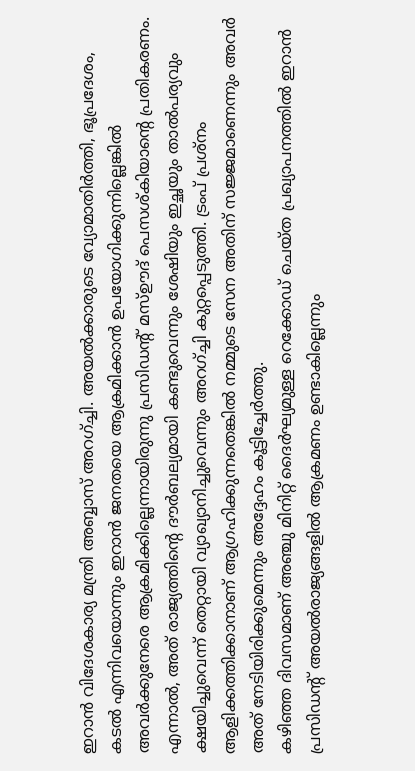ഇറാൻ വിദേശകാര്യ മന്ത്രി അബ്ബാസ് അറഗ്ച്ചി. അയൽക്കാരുടെ വ്യോമാതിർത്തി, ഭൂപ്രദേശം, കടൽ എന്നിവയൊന്നും ഇറാൻ ജനതയെ ആക്രമിക്കാൻ ഉപയോഗിക്കുന്നില്ലെങ്കിൽ അവർക്കുനേരെ ആക്രമിക്കില്ലെന്നായിരുന്നു പ്രസിഡന്റ് മസ്ഊദ് പെസശ്കിയാന്റെ പ്രതികരണം.
എന്നാൽ, അത് രാജ്യത്തിന്റെ ദൗർബല്യമായി കണ്ടുവെന്നും ശേഷിയും ഇച്ഛയും താൽപര്യവും ക്ഷയിച്ചുവെന്ന് തെറ്റായി വ്യാഖ്യാനിച്ചുവെന്നും അറഗ്ച്ചി കുറ്റപ്പെടുത്തി. ട്രംപ് പ്രശ്നം ആളിക്കത്തിക്കാനാണ് ആഗ്രഹിക്കുന്നതെങ്കിൽ നമ്മുടെ സേന അതിന് സജ്ജമാണെന്നും അവർ അത് നേടിയിരിക്കുമെന്നും അദ്ദേഹം കൂട്ടിച്ചേർത്തു.
കഴിഞ്ഞ ദിവസമാണ് അഞ്ചു മിനിറ്റ് ദൈർഘ്യമുള്ള റെക്കോഡ് ചെയ്ത പ്രഖ്യാപനത്തിൽ ഇറാൻ പ്രസിഡന്റ് അയൽരാജ്യങ്ങളിൽ ആക്രമണം ഉണ്ടാകില്ലെന്നും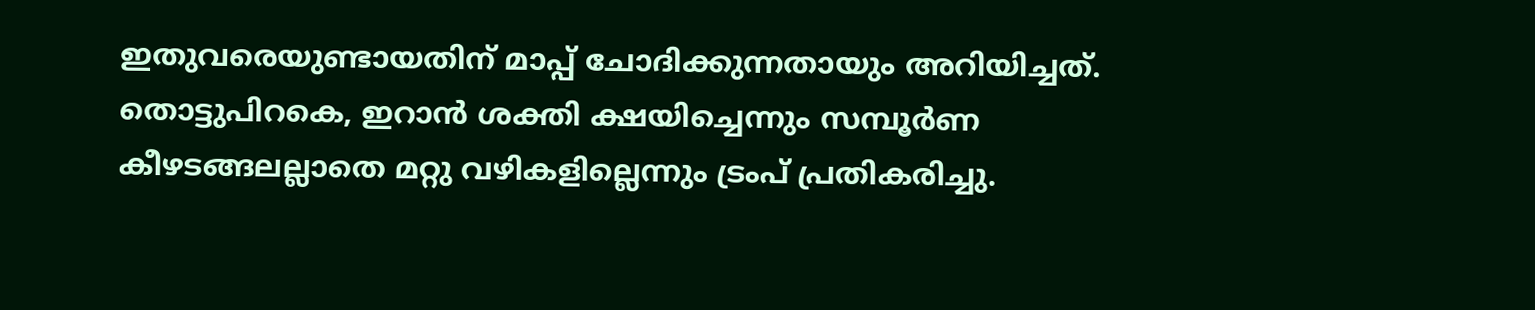ഇതുവരെയുണ്ടായതിന് മാപ്പ് ചോദിക്കുന്നതായും അറിയിച്ചത്. തൊട്ടുപിറകെ, ഇറാൻ ശക്തി ക്ഷയിച്ചെന്നും സമ്പൂർണ കീഴടങ്ങലല്ലാതെ മറ്റു വഴികളില്ലെന്നും ട്രംപ് പ്രതികരിച്ചു.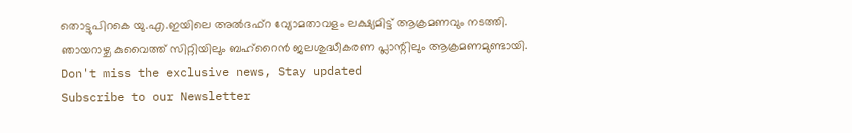തൊട്ടുപിറകെ യു.എ.ഇയിലെ അൽദഫ്റ വ്യോമതാവളം ലക്ഷ്യമിട്ട് ആക്രമണവും നടത്തി. ഞായറാഴ്ച കുവൈത്ത് സിറ്റിയിലും ബഹ്റൈൻ ജലശുദ്ധീകരണ പ്ലാന്റിലും ആക്രമണമുണ്ടായി.
Don't miss the exclusive news, Stay updated
Subscribe to our Newsletter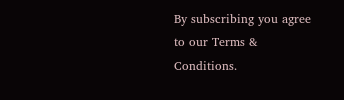By subscribing you agree to our Terms & Conditions.